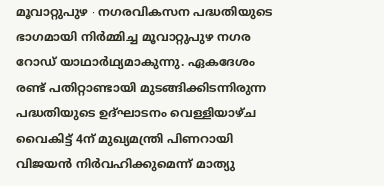മൂവാറ്റുപുഴ ∙ നഗരവികസന പദ്ധതിയുടെ ഭാഗമായി നിർമ്മിച്ച മൂവാറ്റുപുഴ നഗര റോഡ് യാഥാർഥ്യമാകുന്നു. ഏകദേശം രണ്ട് പതിറ്റാണ്ടായി മുടങ്ങിക്കിടന്നിരുന്ന പദ്ധതിയുടെ ഉദ്ഘാടനം വെള്ളിയാഴ്ച വൈകിട്ട് 4ന് മുഖ്യമന്ത്രി പിണറായി വിജയൻ നിർവഹിക്കുമെന്ന് മാത്യു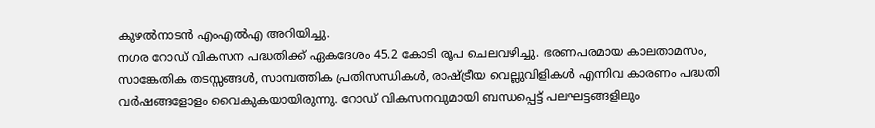കുഴൽനാടൻ എംഎൽഎ അറിയിച്ചു.
നഗര റോഡ് വികസന പദ്ധതിക്ക് ഏകദേശം 45.2 കോടി രൂപ ചെലവഴിച്ചു. ഭരണപരമായ കാലതാമസം, സാങ്കേതിക തടസ്സങ്ങൾ, സാമ്പത്തിക പ്രതിസന്ധികൾ, രാഷ്ട്രീയ വെല്ലുവിളികൾ എന്നിവ കാരണം പദ്ധതി വർഷങ്ങളോളം വൈകുകയായിരുന്നു. റോഡ് വികസനവുമായി ബന്ധപ്പെട്ട് പലഘട്ടങ്ങളിലും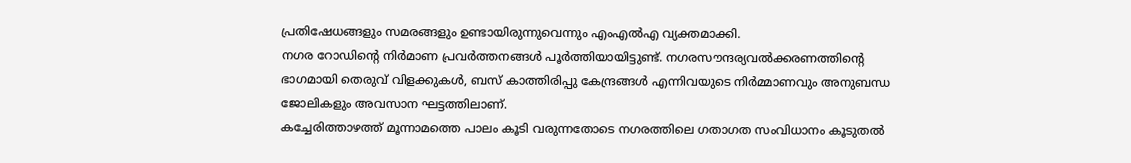പ്രതിഷേധങ്ങളും സമരങ്ങളും ഉണ്ടായിരുന്നുവെന്നും എംഎൽഎ വ്യക്തമാക്കി.
നഗര റോഡിന്റെ നിർമാണ പ്രവർത്തനങ്ങൾ പൂർത്തിയായിട്ടുണ്ട്. നഗരസൗന്ദര്യവൽക്കരണത്തിന്റെ ഭാഗമായി തെരുവ് വിളക്കുകൾ, ബസ് കാത്തിരിപ്പു കേന്ദ്രങ്ങൾ എന്നിവയുടെ നിർമ്മാണവും അനുബന്ധ ജോലികളും അവസാന ഘട്ടത്തിലാണ്.
കച്ചേരിത്താഴത്ത് മൂന്നാമത്തെ പാലം കൂടി വരുന്നതോടെ നഗരത്തിലെ ഗതാഗത സംവിധാനം കൂടുതൽ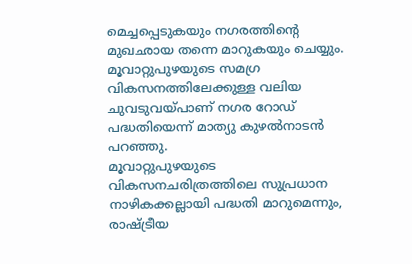മെച്ചപ്പെടുകയും നഗരത്തിന്റെ മുഖഛായ തന്നെ മാറുകയും ചെയ്യും. മൂവാറ്റുപുഴയുടെ സമഗ്ര വികസനത്തിലേക്കുള്ള വലിയ ചുവടുവയ്പാണ് നഗര റോഡ് പദ്ധതിയെന്ന് മാത്യു കുഴൽനാടൻ പറഞ്ഞു.
മൂവാറ്റുപുഴയുടെ വികസനചരിത്രത്തിലെ സുപ്രധാന നാഴികക്കല്ലായി പദ്ധതി മാറുമെന്നും, രാഷ്ട്രീയ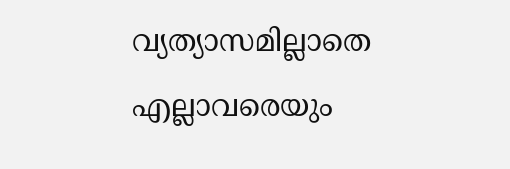വ്യത്യാസമില്ലാതെ എല്ലാവരെയും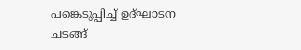പങ്കെടുപ്പിച്ച് ഉദ്ഘാടന ചടങ്ങ്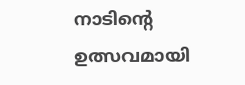നാടിന്റെ ഉത്സവമായി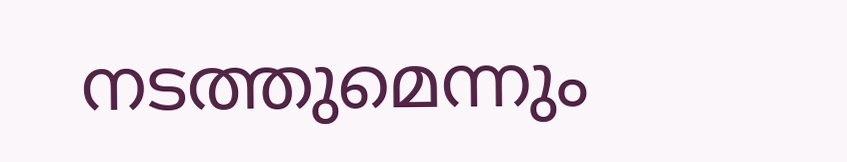നടത്തുമെന്നും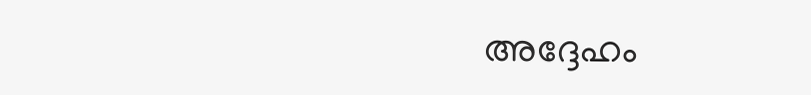അദ്ദേഹം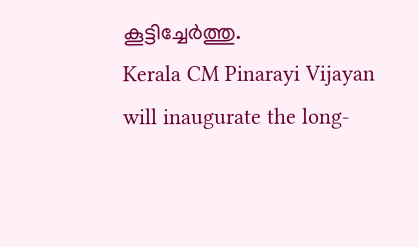കൂട്ടിച്ചേർത്തു.
Kerala CM Pinarayi Vijayan will inaugurate the long-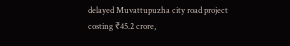delayed Muvattupuzha city road project costing ₹45.2 crore,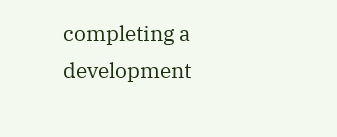completing a development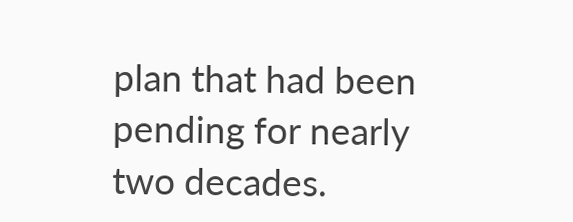plan that had been pending for nearly two decades.